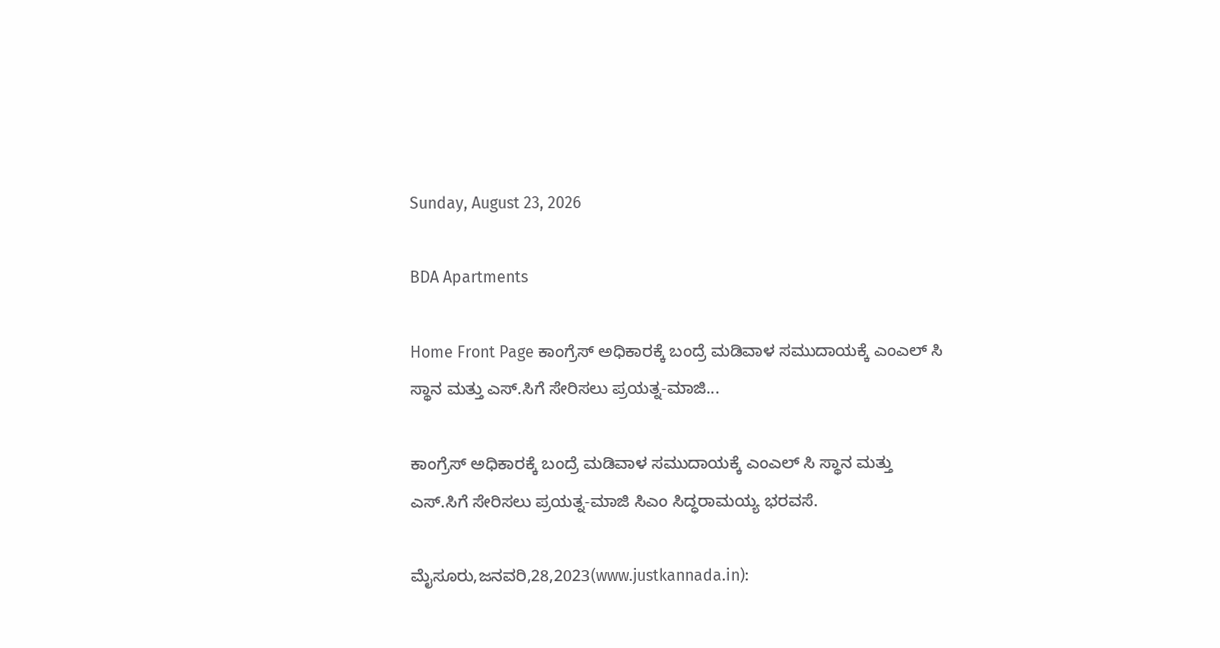Sunday, August 23, 2026

BDA Apartments

Home Front Page ಕಾಂಗ್ರೆಸ್ ಅಧಿಕಾರಕ್ಕೆ ಬಂದ್ರೆ ಮಡಿವಾಳ ಸಮುದಾಯಕ್ಕೆ ಎಂಎಲ್ ಸಿ ಸ್ಥಾನ ಮತ್ತು ಎಸ್.ಸಿಗೆ ಸೇರಿಸಲು ಪ್ರಯತ್ನ-ಮಾಜಿ...

ಕಾಂಗ್ರೆಸ್ ಅಧಿಕಾರಕ್ಕೆ ಬಂದ್ರೆ ಮಡಿವಾಳ ಸಮುದಾಯಕ್ಕೆ ಎಂಎಲ್ ಸಿ ಸ್ಥಾನ ಮತ್ತು ಎಸ್.ಸಿಗೆ ಸೇರಿಸಲು ಪ್ರಯತ್ನ-ಮಾಜಿ ಸಿಎಂ ಸಿದ್ಧರಾಮಯ್ಯ ಭರವಸೆ.

ಮೈಸೂರು,ಜನವರಿ,28,2023(www.justkannada.in):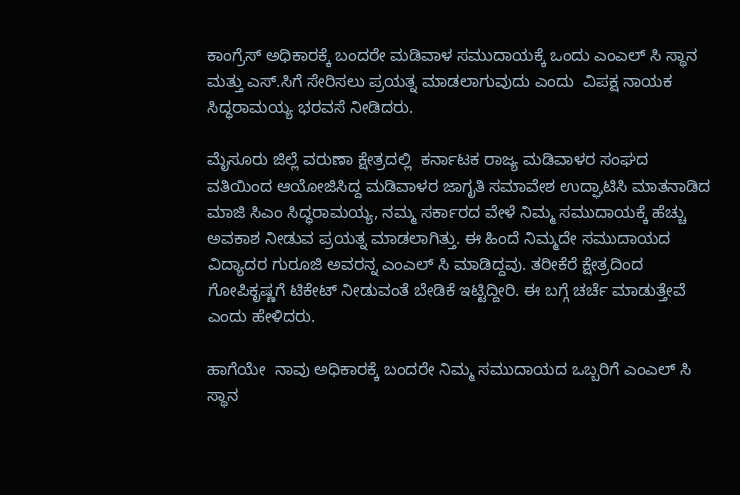ಕಾಂಗ್ರೆಸ್ ಅಧಿಕಾರಕ್ಕೆ ಬಂದರೇ ಮಡಿವಾಳ ಸಮುದಾಯಕ್ಕೆ ಒಂದು ಎಂಎಲ್ ಸಿ ಸ್ಥಾನ ಮತ್ತು ಎಸ್.ಸಿಗೆ ಸೇರಿಸಲು ಪ್ರಯತ್ನ ಮಾಡಲಾಗುವುದು ಎಂದು  ವಿಪಕ್ಷ ನಾಯಕ ಸಿದ್ಧರಾಮಯ್ಯ ಭರವಸೆ ನೀಡಿದರು.

ಮೈಸೂರು ಜಿಲ್ಲೆ ವರುಣಾ ಕ್ಷೇತ್ರದಲ್ಲಿ  ಕರ್ನಾಟಕ ರಾಜ್ಯ ಮಡಿವಾಳರ ಸಂಘದ ವತಿಯಿಂದ ಆಯೋಜಿಸಿದ್ದ ಮಡಿವಾಳರ ಜಾಗೃತಿ ಸಮಾವೇಶ ಉದ್ಘಾಟಿಸಿ ಮಾತನಾಡಿದ ಮಾಜಿ ಸಿಎಂ ಸಿದ್ಧರಾಮಯ್ಯ, ನಮ್ಮ ಸರ್ಕಾರದ ವೇಳೆ ನಿಮ್ಮ ಸಮುದಾಯಕ್ಕೆ ಹೆಚ್ಚು ಅವಕಾಶ ನೀಡುವ ಪ್ರಯತ್ನ ಮಾಡಲಾಗಿತ್ತು. ಈ ಹಿಂದೆ ನಿಮ್ಮದೇ ಸಮುದಾಯದ ವಿದ್ಯಾದರ ಗುರೂಜಿ ಅವರನ್ನ ಎಂಎಲ್ ಸಿ ಮಾಡಿದ್ದವು. ತರೀಕೆರೆ ಕ್ಷೇತ್ರದಿಂದ ಗೋಪಿಕೃಷ್ಣಗೆ ಟಿಕೇಟ್ ನೀಡುವಂತೆ ಬೇಡಿಕೆ ಇಟ್ಟಿದ್ದೀರಿ. ಈ ಬಗ್ಗೆ ಚರ್ಚೆ ಮಾಡುತ್ತೇವೆ ಎಂದು ಹೇಳಿದರು.

ಹಾಗೆಯೇ  ನಾವು ಅಧಿಕಾರಕ್ಕೆ ಬಂದರೇ ನಿಮ್ಮ ಸಮುದಾಯದ ಒಬ್ಬರಿಗೆ ಎಂಎಲ್ ಸಿ ಸ್ಥಾನ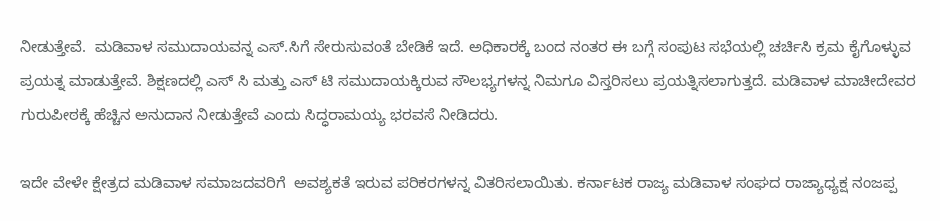ನೀಡುತ್ತೇವೆ.  ಮಡಿವಾಳ ಸಮುದಾಯವನ್ನ ಎಸ್.ಸಿಗೆ ಸೇರುಸುವಂತೆ ಬೇಡಿಕೆ ಇದೆ. ಅಧಿಕಾರಕ್ಕೆ ಬಂದ ನಂತರ ಈ ಬಗ್ಗೆ ಸಂಪುಟ ಸಭೆಯಲ್ಲಿ ಚರ್ಚಿಸಿ ಕ್ರಮ ಕೈಗೊಳ್ಳುವ ಪ್ರಯತ್ನ ಮಾಡುತ್ತೇವೆ. ಶಿಕ್ಷಣದಲ್ಲಿ ಎಸ್ ಸಿ ಮತ್ತು ಎಸ್ ಟಿ ಸಮುದಾಯಕ್ಕಿರುವ ಸೌಲಭ್ಯಗಳನ್ನ ನಿಮಗೂ ವಿಸ್ತರಿಸಲು ಪ್ರಯತ್ನಿಸಲಾಗುತ್ತದೆ. ಮಡಿವಾಳ ಮಾಚೀದೇವರ ಗುರುಪೀಠಕ್ಕೆ ಹೆಚ್ಚಿನ ಅನುದಾನ ನೀಡುತ್ತೇವೆ ಎಂದು ಸಿದ‍್ಧರಾಮಯ್ಯ ಭರವಸೆ ನೀಡಿದರು.

ಇದೇ ವೇಳೇ ಕ್ಷೇತ್ರದ ಮಡಿವಾಳ ಸಮಾಜದವರಿಗೆ  ಅವಶ್ಯಕತೆ ಇರುವ ಪರಿಕರಗಳನ್ನ ವಿತರಿಸಲಾಯಿತು. ಕರ್ನಾಟಕ ರಾಜ್ಯ ಮಡಿವಾಳ ಸಂಘದ ರಾಜ್ಯಾಧ್ಯಕ್ಷ ನಂಜಪ್ಪ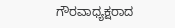ಗೌರವಾಧ್ಯಕ್ಷರಾದ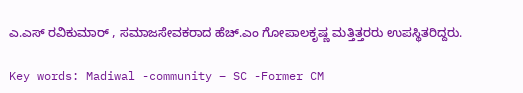ಎ.ಎಸ್ ರವಿಕುಮಾರ್ , ಸಮಾಜಸೇವಕರಾದ ಹೆಚ್.ಎಂ ಗೋಪಾಲಕೃಷ್ಣ ಮತ್ತಿತ್ತರರು ಉಪಸ್ಥಿತರಿದ್ದರು.

Key words: Madiwal -community – SC -Former CM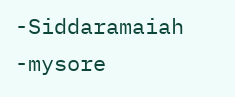-Siddaramaiah -mysore